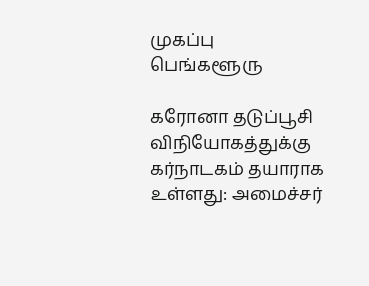முகப்பு
பெங்களூரு

கரோனா தடுப்பூசி விநியோகத்துக்கு கர்நாடகம் தயாராக உள்ளது: அமைச்சர்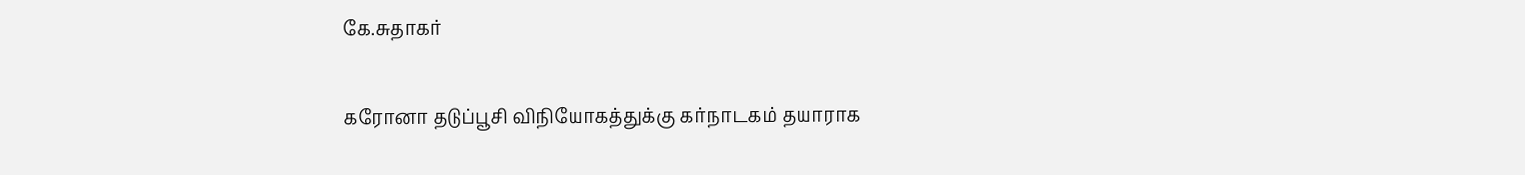கே.சுதாகர்

கரோனா தடுப்பூசி விநியோகத்துக்கு கர்நாடகம் தயாராக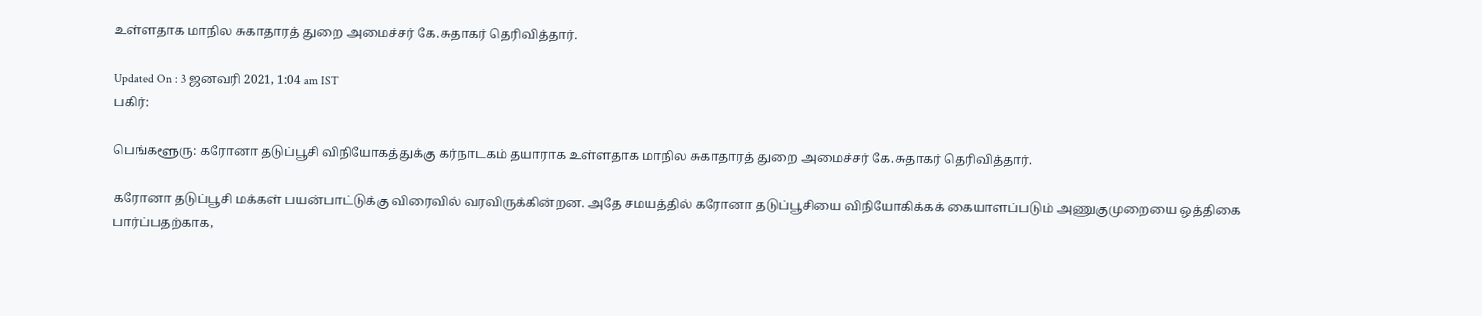உள்ளதாக மாநில சுகாதாரத் துறை அமைச்சர் கே.சுதாகர் தெரிவித்தார்.

Updated On : 3 ஜனவரி 2021, 1:04 am IST
பகிர்:

பெங்களூரு: கரோனா தடுப்பூசி விநியோகத்துக்கு கர்நாடகம் தயாராக உள்ளதாக மாநில சுகாதாரத் துறை அமைச்சர் கே.சுதாகர் தெரிவித்தார்.

கரோனா தடுப்பூசி மக்கள் பயன்பாட்டுக்கு விரைவில் வரவிருக்கின்றன. அதே சமயத்தில் கரோனா தடுப்பூசியை விநியோகிக்கக் கையாளப்படும் அணுகுமுறையை ஒத்திகை பார்ப்பதற்காக,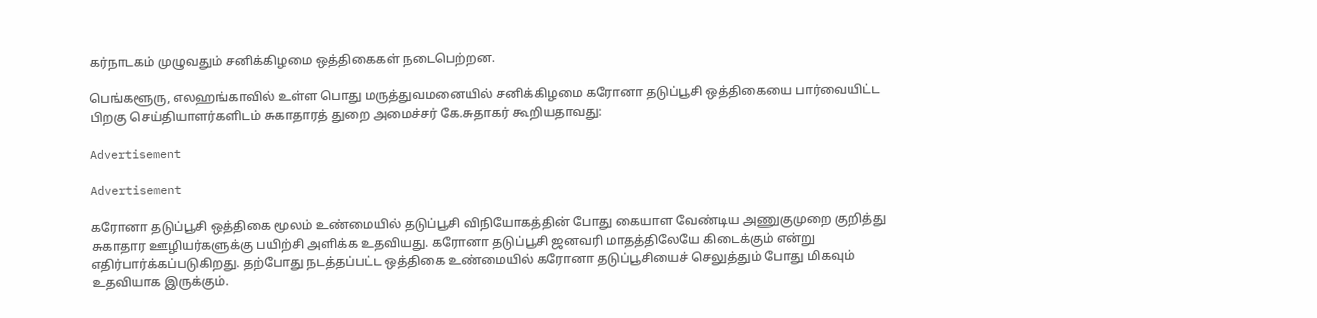கர்நாடகம் முழுவதும் சனிக்கிழமை ஒத்திகைகள் நடைபெற்றன.

பெங்களூரு, எலஹங்காவில் உள்ள பொது மருத்துவமனையில் சனிக்கிழமை கரோனா தடுப்பூசி ஒத்திகையை பார்வையிட்ட பிறகு செய்தியாளர்களிடம் சுகாதாரத் துறை அமைச்சர் கே.சுதாகர் கூறியதாவது:

Advertisement

Advertisement

கரோனா தடுப்பூசி ஒத்திகை மூலம் உண்மையில் தடுப்பூசி விநியோகத்தின் போது கையாள வேண்டிய அணுகுமுறை குறித்து சுகாதார ஊழியர்களுக்கு பயிற்சி அளிக்க உதவியது. கரோனா தடுப்பூசி ஜனவரி மாதத்திலேயே கிடைக்கும் என்று எதிர்பார்க்கப்படுகிறது. தற்போது நடத்தப்பட்ட ஒத்திகை உண்மையில் கரோனா தடுப்பூசியைச் செலுத்தும் போது மிகவும் உதவியாக இருக்கும்.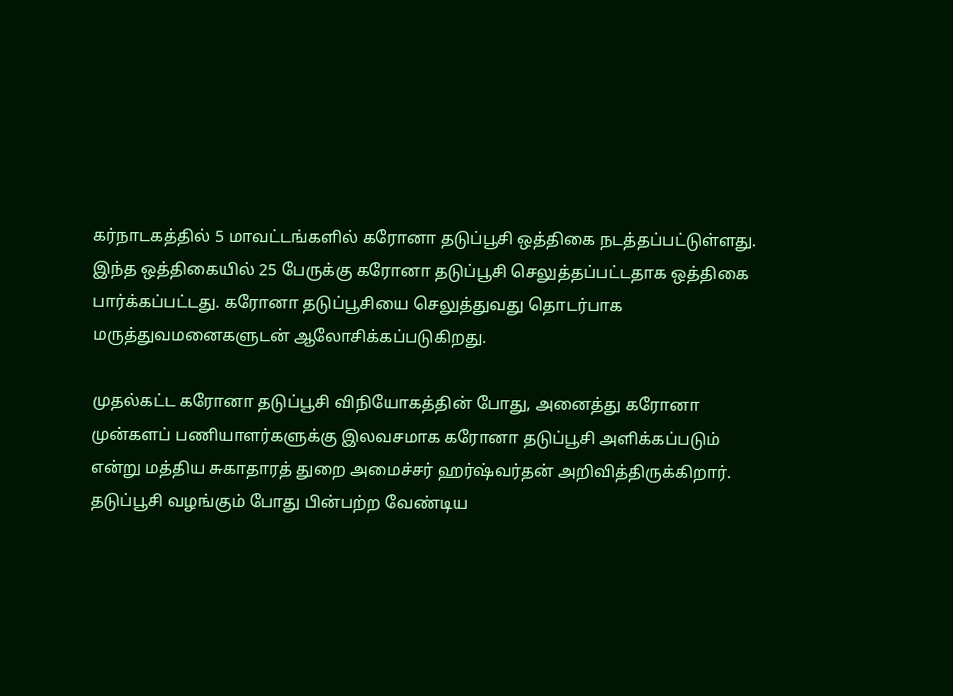கர்நாடகத்தில் 5 மாவட்டங்களில் கரோனா தடுப்பூசி ஒத்திகை நடத்தப்பட்டுள்ளது. இந்த ஒத்திகையில் 25 பேருக்கு கரோனா தடுப்பூசி செலுத்தப்பட்டதாக ஒத்திகை பார்க்கப்பட்டது. கரோனா தடுப்பூசியை செலுத்துவது தொடர்பாக மருத்துவமனைகளுடன் ஆலோசிக்கப்படுகிறது.

முதல்கட்ட கரோனா தடுப்பூசி விநியோகத்தின் போது, அனைத்து கரோனா முன்களப் பணியாளர்களுக்கு இலவசமாக கரோனா தடுப்பூசி அளிக்கப்படும் என்று மத்திய சுகாதாரத் துறை அமைச்சர் ஹர்ஷ்வர்தன் அறிவித்திருக்கிறார். தடுப்பூசி வழங்கும் போது பின்பற்ற வேண்டிய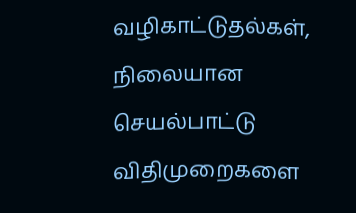வழிகாட்டுதல்கள், நிலையான செயல்பாட்டு விதிமுறைகளை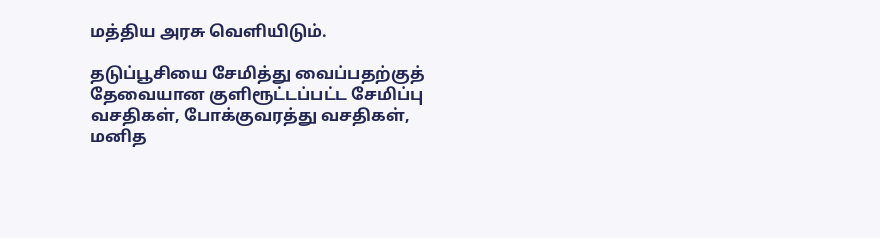மத்திய அரசு வெளியிடும்.

தடுப்பூசியை சேமித்து வைப்பதற்குத் தேவையான குளிரூட்டப்பட்ட சேமிப்பு வசதிகள், போக்குவரத்து வசதிகள், மனித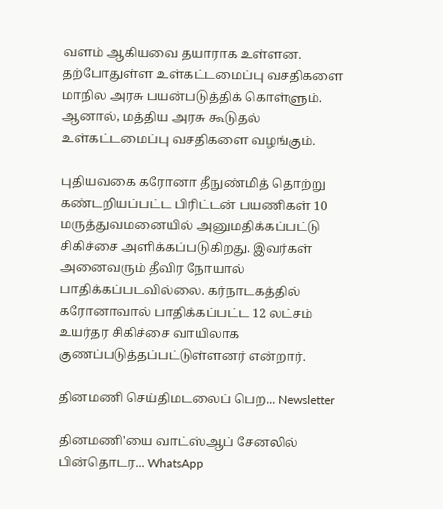வளம் ஆகியவை தயாராக உள்ளன. தற்போதுள்ள உள்கட்டமைப்பு வசதிகளை மாநில அரசு பயன்படுத்திக் கொள்ளும். ஆனால், மத்திய அரசு கூடுதல் உள்கட்டமைப்பு வசதிகளை வழங்கும்.

புதியவகை கரோனா தீநுண்மித் தொற்று கண்டறியப்பட்ட பிரிட்டன் பயணிகள் 10 மருத்துவமனையில் அனுமதிக்கப்பட்டு சிகிச்சை அளிக்கப்படுகிறது. இவர்கள் அனைவரும் தீவிர நோயால் பாதிக்கப்படவில்லை. கர்நாடகத்தில் கரோனாவால் பாதிக்கப்பட்ட 12 லட்சம் உயர்தர சிகிச்சை வாயிலாக குணப்படுத்தப்பட்டுள்ளனர் என்றார்.

தினமணி செய்திமடலைப் பெற... Newsletter

தினமணி'யை வாட்ஸ்ஆப் சேனலில் பின்தொடர... WhatsApp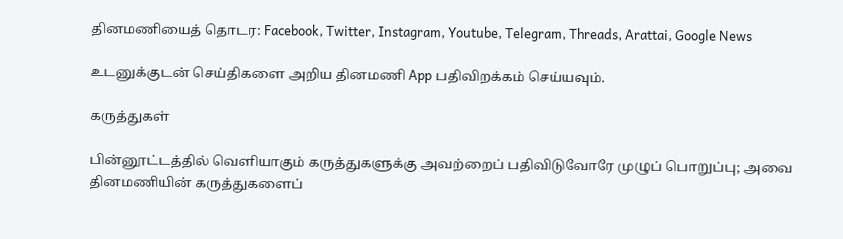தினமணியைத் தொடர: Facebook, Twitter, Instagram, Youtube, Telegram, Threads, Arattai, Google News

உடனுக்குடன் செய்திகளை அறிய தினமணி App பதிவிறக்கம் செய்யவும்.

கருத்துகள்

பின்னூட்டத்தில் வெளியாகும் கருத்துகளுக்கு அவற்றைப் பதிவிடுவோரே முழுப் பொறுப்பு; அவை தினமணியின் கருத்துகளைப்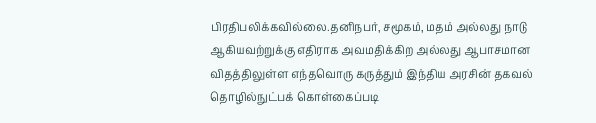பிரதிபலிக்கவில்லை.தனிநபர், சமூகம், மதம் அல்லது நாடு ஆகியவற்றுக்கு எதிராக அவமதிக்கிற அல்லது ஆபாசமான விதத்திலுள்ள எந்தவொரு கருத்தும் இந்திய அரசின் தகவல் தொழில்நுட்பக் கொள்கைப்படி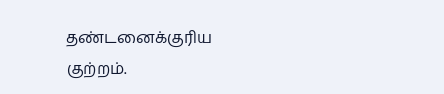தண்டனைக்குரிய குற்றம்.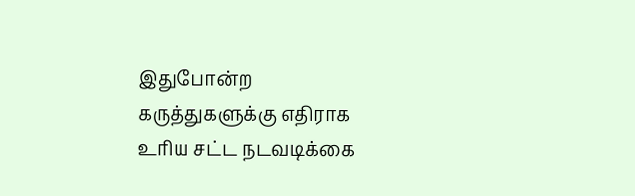இதுபோன்ற கருத்துகளுக்கு எதிராக உரிய சட்ட நடவடிக்கை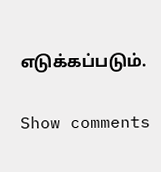எடுக்கப்படும்.

Show comments